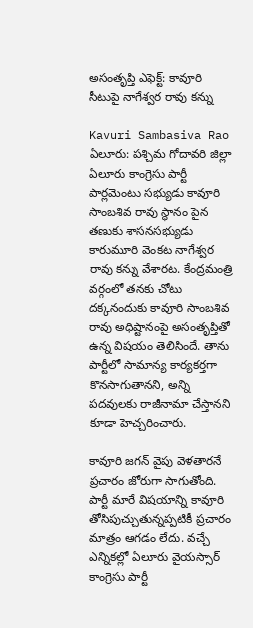అసంతృప్తి ఎఫెక్ట్: కావూరి సీటుపై నాగేశ్వర రావు కన్ను

Kavuri Sambasiva Rao
ఏలూరు: పశ్చిమ గోదావరి జిల్లా ఏలూరు కాంగ్రెసు పార్టీ పార్లమెంటు సభ్యుడు కావూరి సాంబశివ రావు స్థానం పైన తణుకు శాసనసభ్యుడు కారుమూరి వెంకట నాగేశ్వర రావు కన్ను వేశారట. కేంద్రమంత్రి వర్గంలో తనకు చోటు దక్కనందుకు కావూరి సాంబశివ రావు అధిష్టానంపై అసంతృప్తితో ఉన్న విషయం తెలిసిందే. తాను పార్టీలో సామాన్య కార్యకర్తగా కొనసాగుతానని, అన్ని పదవులకు రాజీనామా చేస్తానని కూడా హెచ్చరించారు.

కావూరి జగన్ వైపు వెళతారనే ప్రచారం జోరుగా సాగుతోంది. పార్టీ మారే విషయాన్ని కావూరి తోసిపుచ్చుతున్నప్పటికీ ప్రచారం మాత్రం ఆగడం లేదు. వచ్చే ఎన్నికల్లో ఏలూరు వైయస్సార్ కాంగ్రెసు పార్టీ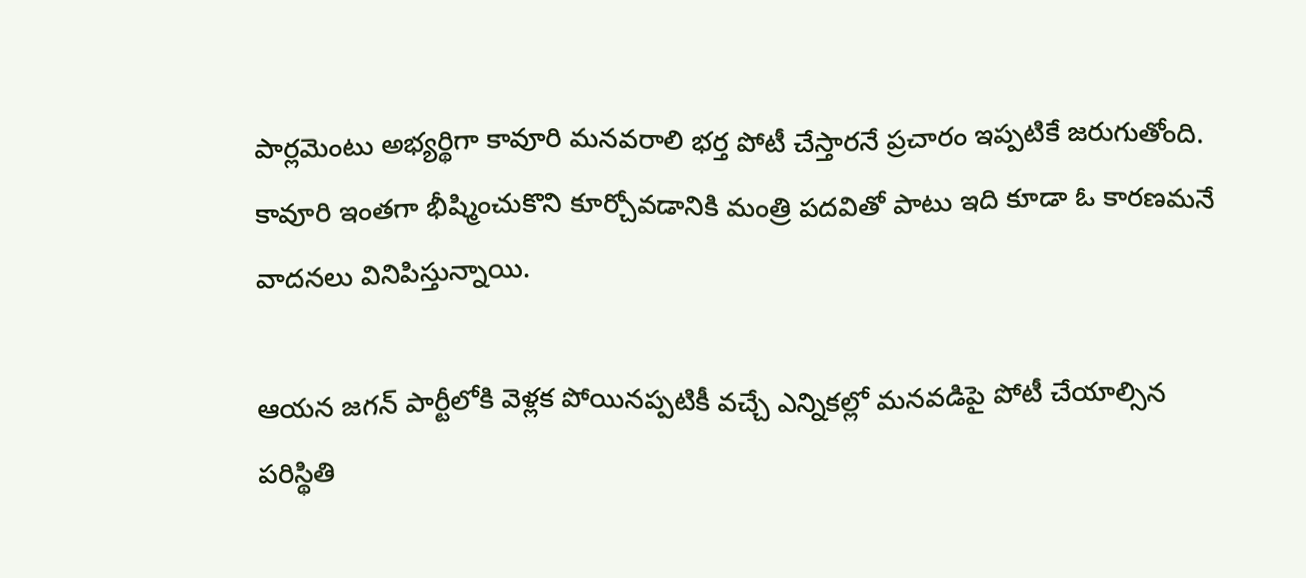పార్లమెంటు అభ్యర్థిగా కావూరి మనవరాలి భర్త పోటీ చేస్తారనే ప్రచారం ఇప్పటికే జరుగుతోంది. కావూరి ఇంతగా భీష్మించుకొని కూర్చోవడానికి మంత్రి పదవితో పాటు ఇది కూడా ఓ కారణమనే వాదనలు వినిపిస్తున్నాయి.

ఆయన జగన్ పార్టీలోకి వెళ్లక పోయినప్పటికీ వచ్చే ఎన్నికల్లో మనవడిపై పోటీ చేయాల్సిన పరిస్థితి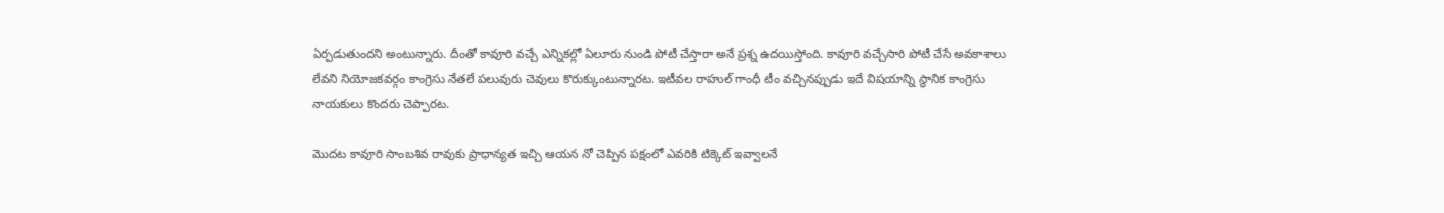ఏర్పడుతుందని అంటున్నారు. దీంతో కావూరి వచ్చే ఎన్నికల్లో ఏలూరు నుండి పోటీ చేస్తారా అనే ప్రశ్న ఉదయిస్తోంది. కావూరి వచ్చేసారి పోటీ చేసే అవకాశాలు లేవని నియోజకవర్గం కాంగ్రెసు నేతలే పలువురు చెవులు కొరుక్కుంటున్నారట. ఇటీవల రాహుల్ గాంధీ టీం వచ్చినప్పుడు ఇదే విషయాన్ని స్థానిక కాంగ్రెసు నాయకులు కొందరు చెప్పారట.

మొదట కావూరి సాంబశివ రావుకు ప్రాధాన్యత ఇచ్చి ఆయన నో చెప్పిన పక్షంలో ఎవరికి టిక్కెట్ ఇవ్వాలనే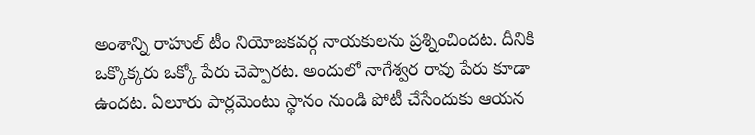అంశాన్ని రాహుల్ టీం నియోజకవర్గ నాయకులను ప్రశ్నించిందట. దీనికి ఒక్కొక్కరు ఒక్కో పేరు చెప్పారట. అందులో నాగేశ్వర రావు పేరు కూడా ఉందట. ఏలూరు పార్లమెంటు స్థానం నుండి పోటీ చేసేందుకు ఆయన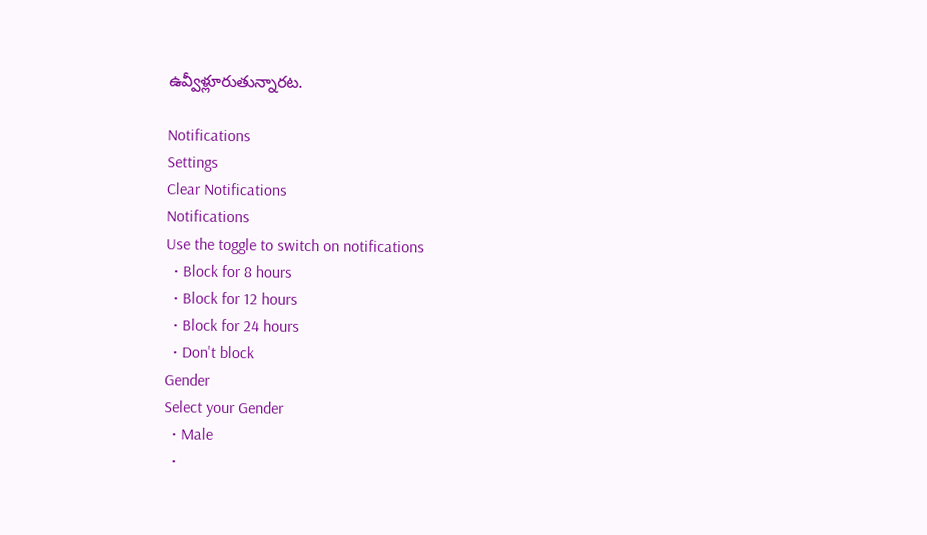ఉవ్వీళ్లూరుతున్నారట.

Notifications
Settings
Clear Notifications
Notifications
Use the toggle to switch on notifications
  • Block for 8 hours
  • Block for 12 hours
  • Block for 24 hours
  • Don't block
Gender
Select your Gender
  • Male
  •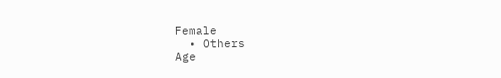Female
  • Others
Age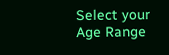Select your Age Range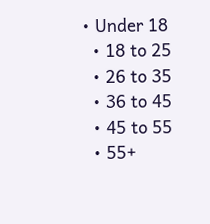• Under 18
  • 18 to 25
  • 26 to 35
  • 36 to 45
  • 45 to 55
  • 55+